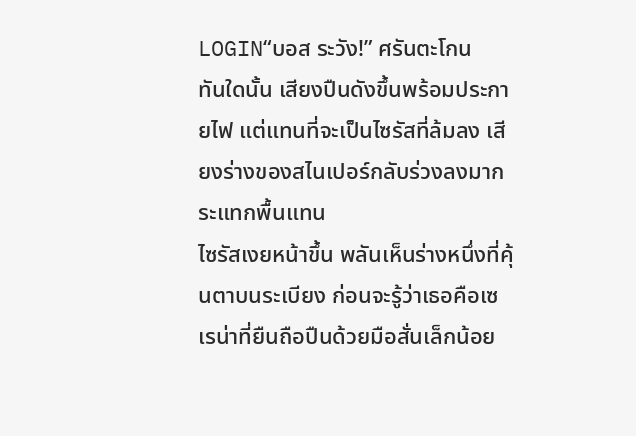LOGIN“บอส ระวัง!” ศรันตะโกน
ทันใดนั้น เสียงปืนดังขึ้นพร้อมประกายไฟ แต่แทนที่จะเป็นไซรัสที่ล้มลง เสียงร่างของสไนเปอร์กลับร่วงลงมากระแทกพื้นแทน
ไซรัสเงยหน้าขึ้น พลันเห็นร่างหนึ่งที่คุ้นตาบนระเบียง ก่อนจะรู้ว่าเธอคือเซเรน่าที่ยืนถือปืนด้วยมือสั่นเล็กน้อย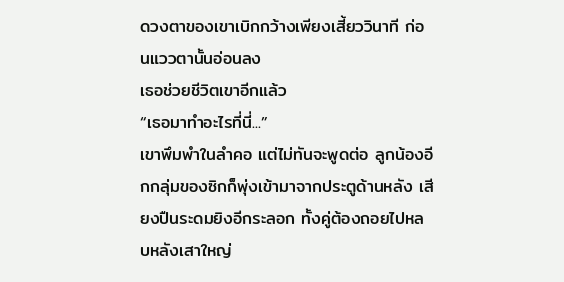ดวงตาของเขาเบิกกว้างเพียงเสี้ยววินาที ก่อนแววตานั้นอ่อนลง
เธอช่วยชีวิตเขาอีกแล้ว
“เธอมาทำอะไรที่นี่...”
เขาพึมพำในลำคอ แต่ไม่ทันจะพูดต่อ ลูกน้องอีกกลุ่มของซิกก็พุ่งเข้ามาจากประตูด้านหลัง เสียงปืนระดมยิงอีกระลอก ทั้งคู่ต้องถอยไปหลบหลังเสาใหญ่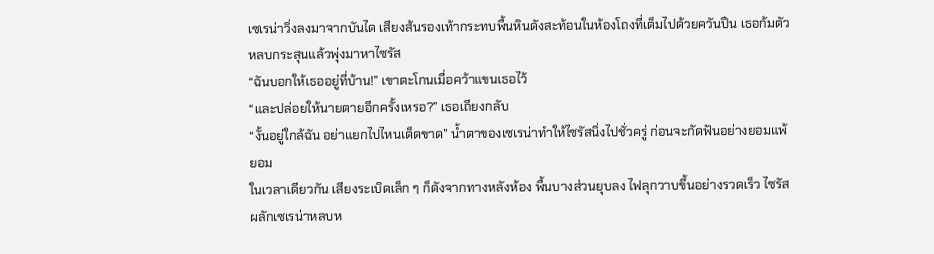เซเรน่าวิ่งลงมาจากบันได เสียงส้นรองเท้ากระทบพื้นหินดังสะท้อนในห้องโถงที่เต็มไปด้วยควันปืน เธอก้มตัวหลบกระสุนแล้วพุ่งมาหาไซรัส
“ฉันบอกให้เธออยู่ที่บ้าน!” เขาตะโกนเมื่อคว้าแขนเธอไว้
“และปล่อยให้นายตายอีกครั้งเหรอ?” เธอเถียงกลับ
“งั้นอยู่ใกล้ฉัน อย่าแยกไปไหนเด็ดขาด” น้ำตาของเซเรน่าทำให้ไซรัสนิ่งไปชั่วครู่ ก่อนจะกัดฟันอย่างยอมแพ้ยอม
ในเวลาเดียวกัน เสียงระเบิดเล็ก ๆ ก็ดังจากทางหลังห้อง พื้นบางส่วนยุบลง ไฟลุกวาบขึ้นอย่างรวดเร็ว ไซรัสผลักเซเรน่าหลบห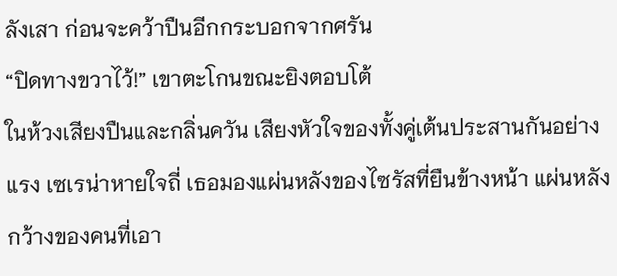ลังเสา ก่อนจะคว้าปืนอีกกระบอกจากศรัน
“ปิดทางขวาไว้!” เขาตะโกนขณะยิงตอบโต้
ในห้วงเสียงปืนและกลิ่นควัน เสียงหัวใจของทั้งคู่เต้นประสานกันอย่างแรง เซเรน่าหายใจถี่ เธอมองแผ่นหลังของไซรัสที่ยืนข้างหน้า แผ่นหลังกว้างของคนที่เอา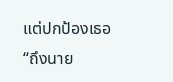แต่ปกป้องเธอ
“ถึงนาย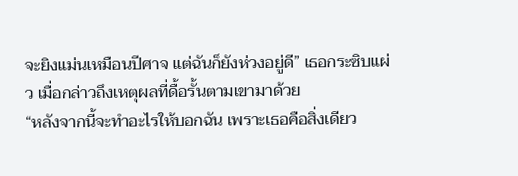จะยิงแม่นเหมือนปีศาจ แต่ฉันก็ยังห่วงอยู่ดี” เธอกระซิบแผ่ว เมื่อกล่าวถึงเหตุผลที่ดื้อรั้นตามเขามาด้วย
“หลังจากนี้จะทำอะไรให้บอกฉัน เพราะเธอคือสิ่งเดียว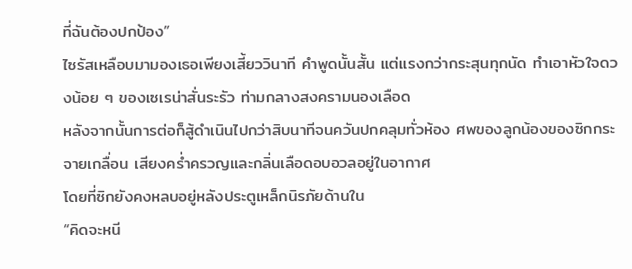ที่ฉันต้องปกป้อง”
ไซรัสเหลือบมามองเธอเพียงเสี้ยววินาที คำพูดนั้นสั้น แต่แรงกว่ากระสุนทุกนัด ทำเอาหัวใจดวงน้อย ๆ ของเซเรน่าสั่นระรัว ท่ามกลางสงครามนองเลือด
หลังจากนั้นการต่อก็สู้ดำเนินไปกว่าสิบนาทีจนควันปกคลุมทั่วห้อง ศพของลูกน้องของซิกกระจายเกลื่อน เสียงคร่ำครวญและกลิ่นเลือดอบอวลอยู่ในอากาศ
โดยที่ซิกยังคงหลบอยู่หลังประตูเหล็กนิรภัยด้านใน
“คิดจะหนี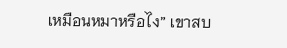เหมือนหมาหรือไง” เขาสบ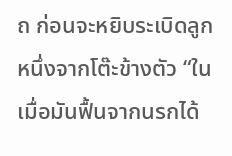ถ ก่อนจะหยิบระเบิดลูกหนึ่งจากโต๊ะข้างตัว “ในเมื่อมันฟื้นจากนรกได้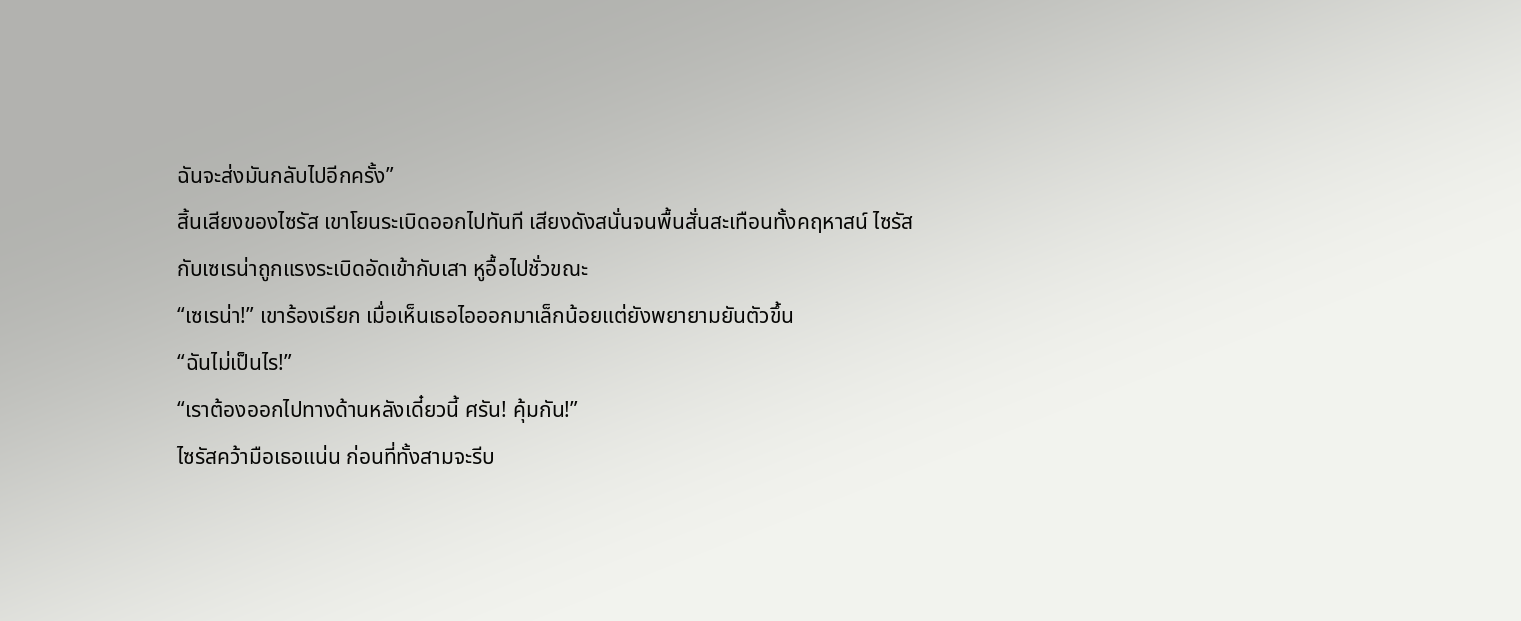ฉันจะส่งมันกลับไปอีกครั้ง”
สิ้นเสียงของไซรัส เขาโยนระเบิดออกไปทันที เสียงดังสนั่นจนพื้นสั่นสะเทือนทั้งคฤหาสน์ ไซรัสกับเซเรน่าถูกแรงระเบิดอัดเข้ากับเสา หูอื้อไปชั่วขณะ
“เซเรน่า!” เขาร้องเรียก เมื่อเห็นเธอไอออกมาเล็กน้อยแต่ยังพยายามยันตัวขึ้น
“ฉันไม่เป็นไร!”
“เราต้องออกไปทางด้านหลังเดี๋ยวนี้ ศรัน! คุ้มกัน!”
ไซรัสคว้ามือเธอแน่น ก่อนที่ทั้งสามจะรีบ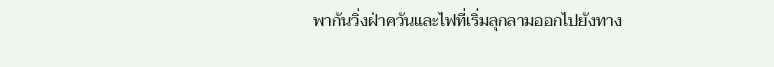พากันวิ่งฝ่าควันและไฟที่เริ่มลุกลามออกไปยังทาง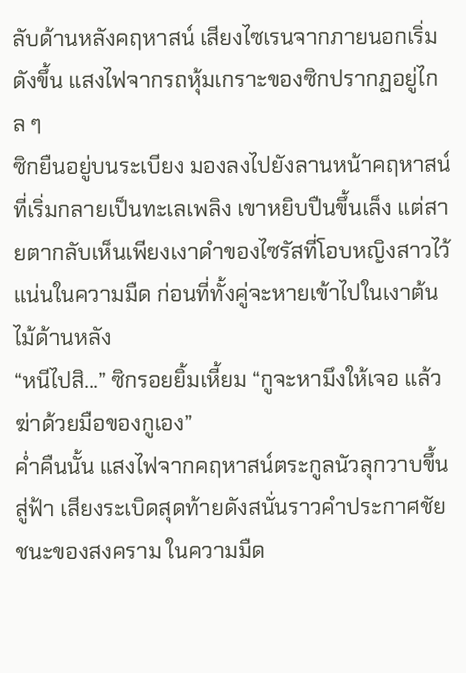ลับด้านหลังคฤหาสน์ เสียงไซเรนจากภายนอกเริ่มดังขึ้น แสงไฟจากรถหุ้มเกราะของซิกปรากฏอยู่ไกล ๆ
ซิกยืนอยู่บนระเบียง มองลงไปยังลานหน้าคฤหาสน์ที่เริ่มกลายเป็นทะเลเพลิง เขาหยิบปืนขึ้นเล็ง แต่สายตากลับเห็นเพียงเงาดำของไซรัสที่โอบหญิงสาวไว้แน่นในความมืด ก่อนที่ทั้งคู่จะหายเข้าไปในเงาต้นไม้ด้านหลัง
“หนีไปสิ...” ซิกรอยยิ้มเหี้ยม “กูจะหามึงให้เจอ แล้วฆ่าด้วยมือของกูเอง”
ค่ำคืนนั้น แสงไฟจากคฤหาสน์ตระกูลนัวลุกวาบขึ้นสู่ฟ้า เสียงระเบิดสุดท้ายดังสนั่นราวคำประกาศชัยชนะของสงคราม ในความมืด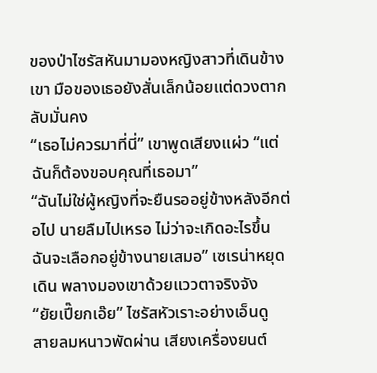ของป่าไซรัสหันมามองหญิงสาวที่เดินข้างเขา มือของเธอยังสั่นเล็กน้อยแต่ดวงตากลับมั่นคง
“เธอไม่ควรมาที่นี่” เขาพูดเสียงแผ่ว “แต่ฉันก็ต้องขอบคุณที่เธอมา”
“ฉันไม่ใช่ผู้หญิงที่จะยืนรออยู่ข้างหลังอีกต่อไป นายลืมไปเหรอ ไม่ว่าจะเกิดอะไรขึ้นฉันจะเลือกอยู่ข้างนายเสมอ” เซเรน่าหยุดเดิน พลางมองเขาด้วยแววตาจริงจัง
“ยัยเปี๊ยกเอ๊ย” ไซรัสหัวเราะอย่างเอ็นดู
สายลมหนาวพัดผ่าน เสียงเครื่องยนต์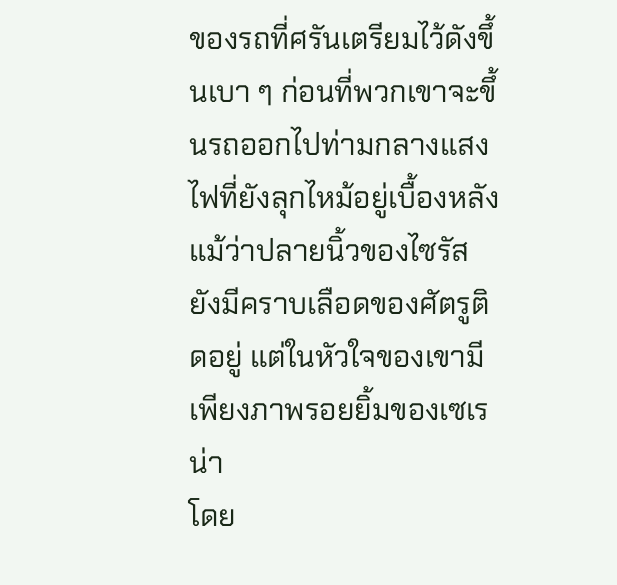ของรถที่ศรันเตรียมไว้ดังขึ้นเบา ๆ ก่อนที่พวกเขาจะขึ้นรถออกไปท่ามกลางแสงไฟที่ยังลุกไหม้อยู่เบื้องหลัง แม้ว่าปลายนิ้วของไซรัสยังมีคราบเลือดของศัตรูติดอยู่ แต่ในหัวใจของเขามีเพียงภาพรอยยิ้มของเซเรน่า
โดย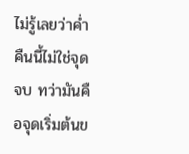ไม่รู้เลยว่าค่ำคืนนี้ไม่ใช่จุดจบ ทว่ามันคือจุดเริ่มต้นข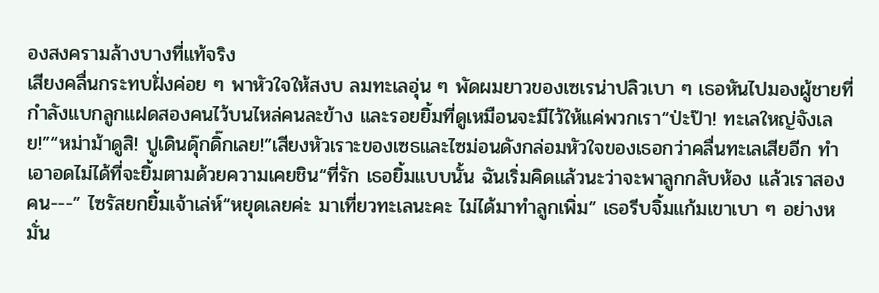องสงครามล้างบางที่แท้จริง
เสียงคลื่นกระทบฝั่งค่อย ๆ พาหัวใจให้สงบ ลมทะเลอุ่น ๆ พัดผมยาวของเซเรน่าปลิวเบา ๆ เธอหันไปมองผู้ชายที่กำลังแบกลูกแฝดสองคนไว้บนไหล่คนละข้าง และรอยยิ้มที่ดูเหมือนจะมีไว้ให้แค่พวกเรา“ป่ะป๊า! ทะเลใหญ่จังเลย!”“หม่าม้าดูสิ! ปูเดินดุ๊กดิ๊กเลย!”เสียงหัวเราะของเซธและไซม่อนดังกล่อมหัวใจของเธอกว่าคลื่นทะเลเสียอีก ทำเอาอดไม่ได้ที่จะยิ้มตามด้วยความเคยชิน“ที่รัก เธอยิ้มแบบนั้น ฉันเริ่มคิดแล้วนะว่าจะพาลูกกลับห้อง แล้วเราสองคน---” ไซรัสยกยิ้มเจ้าเล่ห์“หยุดเลยค่ะ มาเที่ยวทะเลนะคะ ไม่ได้มาทำลูกเพิ่ม” เธอรีบจิ้มแก้มเขาเบา ๆ อย่างหมั่น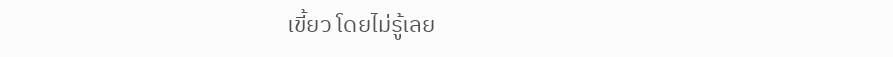เขี้ยว โดยไม่รู้เลย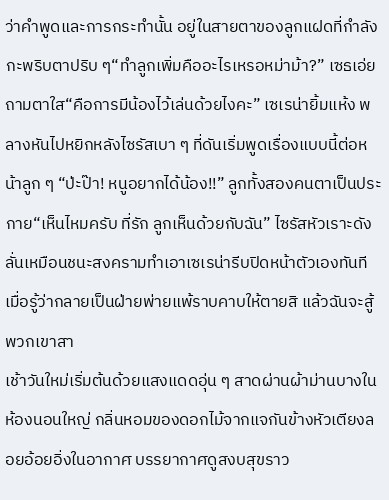ว่าคำพูดและการกระทำนั้น อยู่ในสายตาของลูกแฝดที่กำลังกะพริบตาปริบ ๆ“ทำลูกเพิ่มคืออะไรเหรอหม่าม้า?” เซธเอ่ยถามตาใส“คือการมีน้องไว้เล่นด้วยไงคะ” เซเรน่ายิ้มแห้ง พลางหันไปหยิกหลังไซรัสเบา ๆ ที่ดันเริ่มพูดเรื่องแบบนี้ต่อหน้าลูก ๆ “ป่ะป๊า! หนูอยากได้น้อง!!” ลูกทั้งสองคนตาเป็นประกาย“เห็นไหมครับ ที่รัก ลูกเห็นด้วยกับฉัน” ไซรัสหัวเราะดังลั่นเหมือนชนะสงครามทำเอาเซเรน่ารีบปิดหน้าตัวเองทันที เมื่อรู้ว่ากลายเป็นฝ่ายพ่ายแพ้ราบคาบให้ตายสิ แล้วฉันจะสู้พวกเขาสา
เช้าวันใหม่เริ่มต้นด้วยแสงแดดอุ่น ๆ สาดผ่านผ้าม่านบางในห้องนอนใหญ่ กลิ่นหอมของดอกไม้จากแจกันข้างหัวเตียงลอยอ้อยอิ่งในอากาศ บรรยากาศดูสงบสุขราว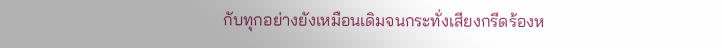กับทุกอย่างยังเหมือนเดิมจนกระทั่งเสียงกรีดร้องห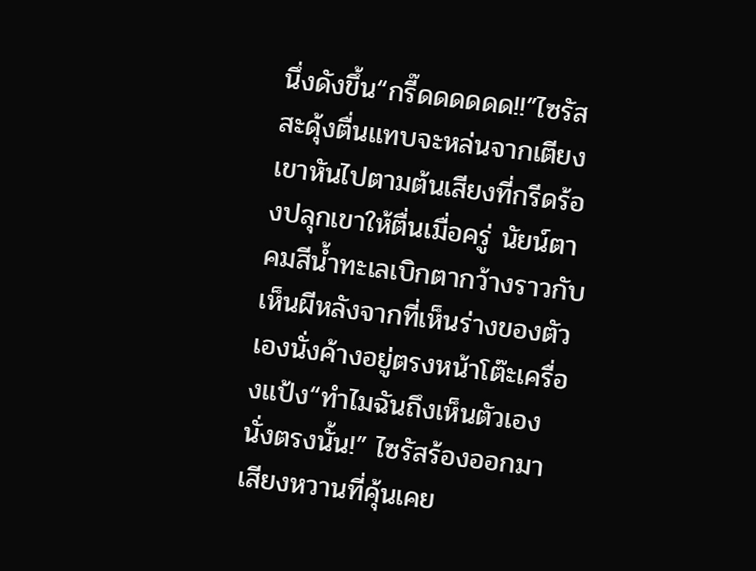นึ่งดังขึ้น“กรี๊ดดดดดด!!”ไซรัสสะดุ้งตื่นแทบจะหล่นจากเตียง เขาหันไปตามต้นเสียงที่กรีดร้องปลุกเขาให้ตื่นเมื่อครู่ นัยน์ตาคมสีน้ำทะเลเบิกตากว้างราวกับเห็นผีหลังจากที่เห็นร่างของตัวเองนั่งค้างอยู่ตรงหน้าโต๊ะเครื่องแป้ง“ทำไมฉันถึงเห็นตัวเองนั่งตรงนั้น!” ไซรัสร้องออกมาเสียงหวานที่คุ้นเคย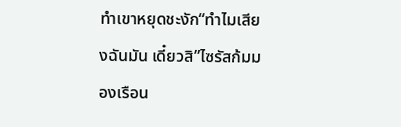ทำเขาหยุดชะงัก“ทำไมเสียงฉันมัน เดี๋ยวสิ”ไซรัสก้มมองเรือน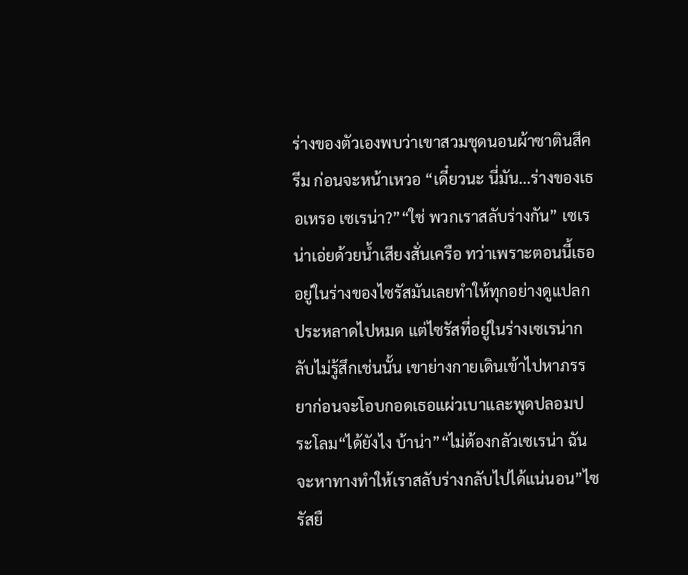ร่างของตัวเองพบว่าเขาสวมชุดนอนผ้าซาตินสีครีม ก่อนจะหน้าเหวอ “เดี๋ยวนะ นี่มัน...ร่างของเธอเหรอ เซเรน่า?”“ใช่ พวกเราสลับร่างกัน” เซเรน่าเอ่ยด้วยน้ำเสียงสั่นเครือ ทว่าเพราะตอนนี้เธออยู่ในร่างของไซรัสมันเลยทำให้ทุกอย่างดูแปลกประหลาดไปหมด แต่ไซรัสที่อยู่ในร่างเซเรน่ากลับไม่รู้สึกเช่นนั้น เขาย่างกายเดินเข้าไปหาภรรยาก่อนจะโอบกอดเธอแผ่วเบาและพูดปลอมประโลม“ได้ยังไง บ้าน่า”“ไม่ต้องกลัวเซเรน่า ฉันจะหาทางทำให้เราสลับร่างกลับไปได้แน่นอน”ไซรัสยื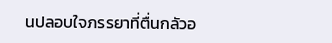นปลอบใจภรรยาที่ตื่นกลัวอ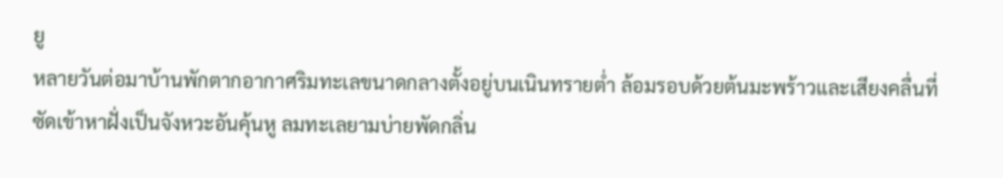ยู
หลายวันต่อมาบ้านพักตากอากาศริมทะเลขนาดกลางตั้งอยู่บนเนินทรายต่ำ ล้อมรอบด้วยต้นมะพร้าวและเสียงคลื่นที่ซัดเข้าหาฝั่งเป็นจังหวะอันคุ้นหู ลมทะเลยามบ่ายพัดกลิ่น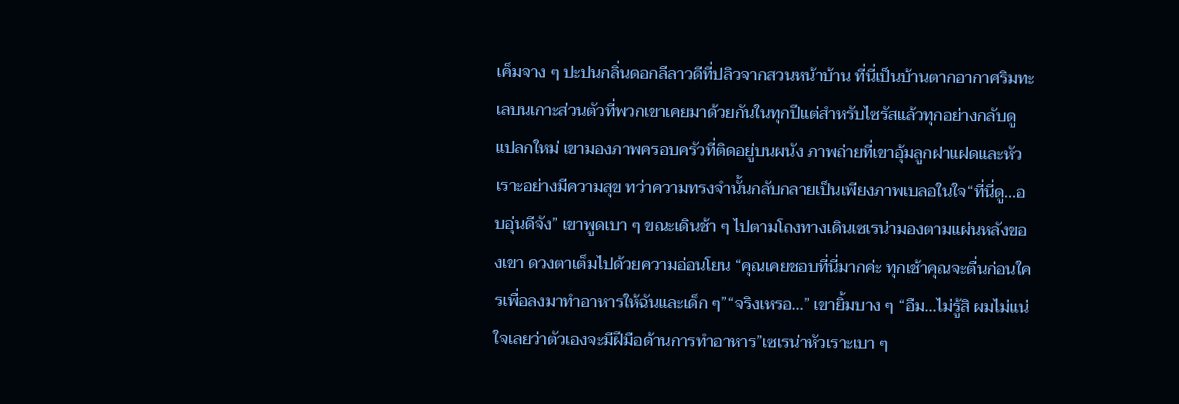เค็มจาง ๆ ปะปนกลิ่นดอกลีลาวดีที่ปลิวจากสวนหน้าบ้าน ที่นี่เป็นบ้านตากอากาศริมทะเลบนเกาะส่วนตัวที่พวกเขาเคยมาด้วยกันในทุกปีแต่สำหรับไซรัสแล้วทุกอย่างกลับดูแปลกใหม่ เขามองภาพครอบครัวที่ติดอยู่บนผนัง ภาพถ่ายที่เขาอุ้มลูกฝาแฝดและหัวเราะอย่างมีความสุข ทว่าความทรงจำนั้นกลับกลายเป็นเพียงภาพเบลอในใจ“ที่นี่ดู...อบอุ่นดีจัง” เขาพูดเบา ๆ ขณะเดินช้า ๆ ไปตามโถงทางเดินเซเรน่ามองตามแผ่นหลังของเขา ดวงตาเต็มไปด้วยความอ่อนโยน “คุณเคยชอบที่นี่มากค่ะ ทุกเช้าคุณจะตื่นก่อนใครเพื่อลงมาทำอาหารให้ฉันและเด็ก ๆ”“จริงเหรอ...” เขายิ้มบาง ๆ “อืม...ไม่รู้สิ ผมไม่แน่ใจเลยว่าตัวเองจะมีฝีมือด้านการทำอาหาร”เซเรน่าหัวเราะเบา ๆ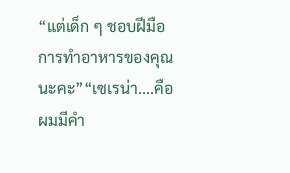“แต่เด็ก ๆ ชอบฝีมือการทำอาหารของคุณนะคะ”“เซเรน่า....คือผมมีคำ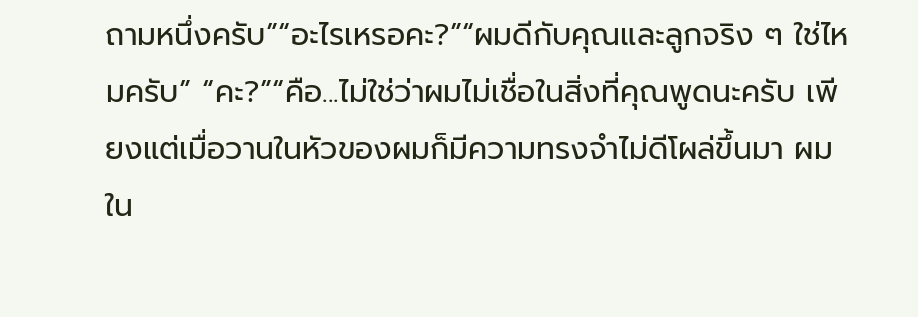ถามหนึ่งครับ”“อะไรเหรอคะ?”“ผมดีกับคุณและลูกจริง ๆ ใช่ไหมครับ” “คะ?”“คือ...ไม่ใช่ว่าผมไม่เชื่อในสิ่งที่คุณพูดนะครับ เพียงแต่เมื่อวานในหัวของผมก็มีความทรงจำไม่ดีโผล่ขึ้นมา ผมใน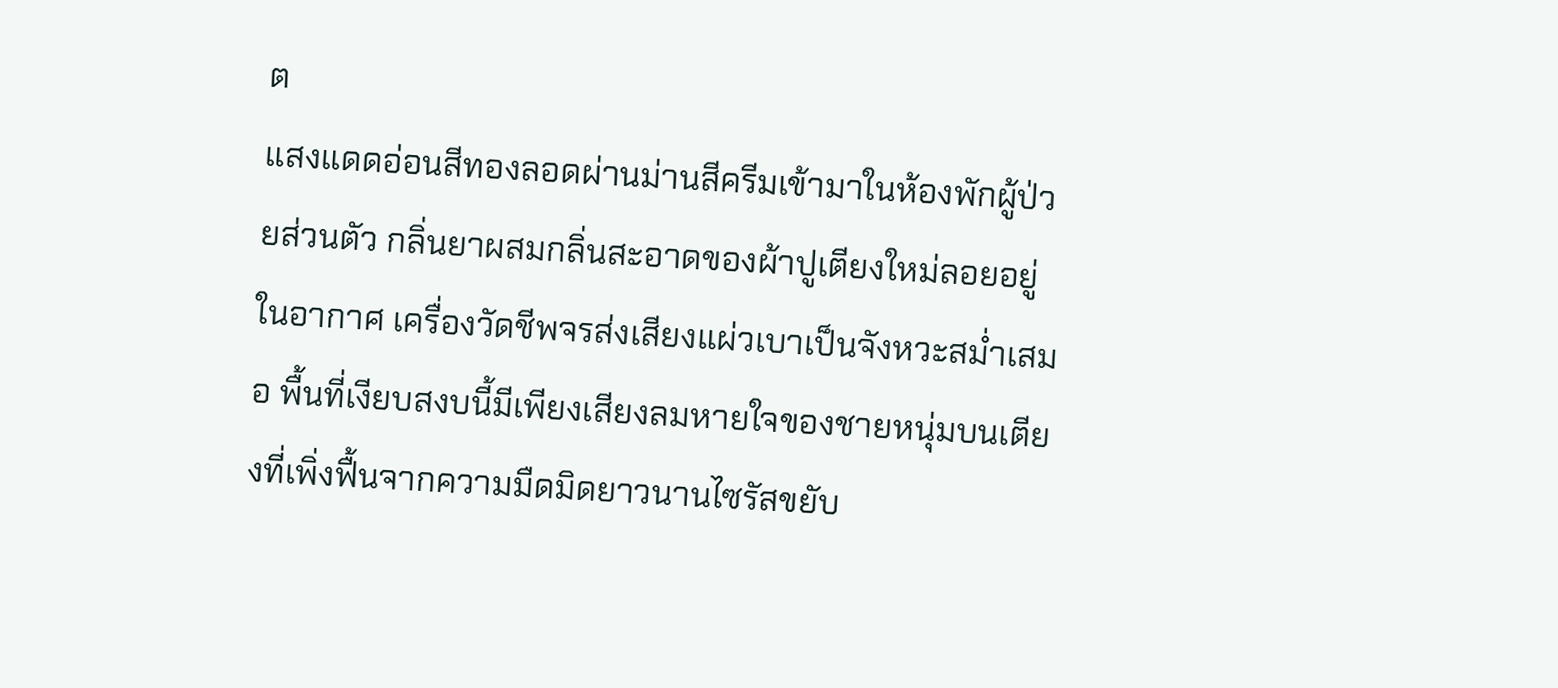ต
แสงแดดอ่อนสีทองลอดผ่านม่านสีครีมเข้ามาในห้องพักผู้ป่วยส่วนตัว กลิ่นยาผสมกลิ่นสะอาดของผ้าปูเตียงใหม่ลอยอยู่ในอากาศ เครื่องวัดชีพจรส่งเสียงแผ่วเบาเป็นจังหวะสม่ำเสมอ พื้นที่เงียบสงบนี้มีเพียงเสียงลมหายใจของชายหนุ่มบนเตียงที่เพิ่งฟื้นจากความมืดมิดยาวนานไซรัสขยับ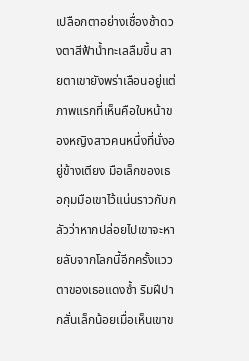เปลือกตาอย่างเชื่องช้าดวงตาสีฟ้าน้ำทะเลลืมขึ้น สายตาเขายังพร่าเลือนอยู่แต่ภาพแรกที่เห็นคือใบหน้าของหญิงสาวคนหนึ่งที่นั่งอยู่ข้างเตียง มือเล็กของเธอกุมมือเขาไว้แน่นราวกับกลัวว่าหากปล่อยไปเขาจะหายลับจากโลกนี้อีกครั้งแววตาของเธอแดงช้ำ ริมฝีปากสั่นเล็กน้อยเมื่อเห็นเขาข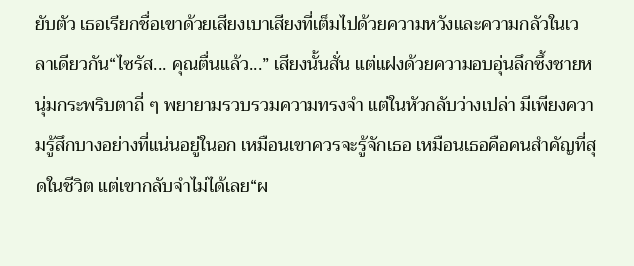ยับตัว เธอเรียกชื่อเขาด้วยเสียงเบาเสียงที่เต็มไปด้วยความหวังและความกลัวในเวลาเดียวกัน“ไซรัส... คุณตื่นแล้ว...” เสียงนั้นสั่น แต่แฝงด้วยความอบอุ่นลึกซึ้งชายหนุ่มกระพริบตาถี่ ๆ พยายามรวบรวมความทรงจำ แต่ในหัวกลับว่างเปล่า มีเพียงความรู้สึกบางอย่างที่แน่นอยู่ในอก เหมือนเขาควรจะรู้จักเธอ เหมือนเธอคือคนสำคัญที่สุดในชีวิต แต่เขากลับจำไม่ได้เลย“ผ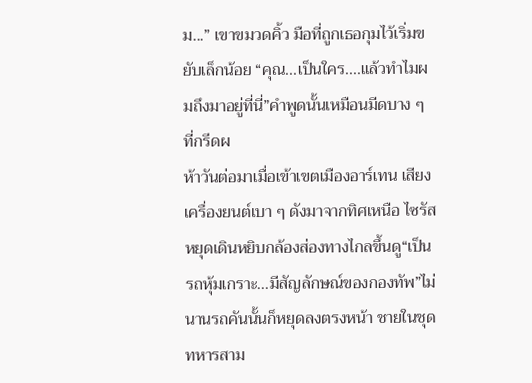ม...” เขาขมวดคิ้ว มือที่ถูกเธอกุมไว้เริ่มขยับเล็กน้อย “คุณ...เป็นใคร....แล้วทำไมผมถึงมาอยู่ที่นี่”คำพูดนั้นเหมือนมีดบาง ๆ ที่กรีดผ
ห้าวันต่อมาเมื่อเข้าเขตเมืองอาร์เทน เสียงเครื่องยนต์เบา ๆ ดังมาจากทิศเหนือ ไซรัสหยุดเดินหยิบกล้องส่องทางไกลขึ้นดู“เป็นรถหุ้มเกราะ...มีสัญลักษณ์ของกองทัพ”ไม่นานรถคันนั้นก็หยุดลงตรงหน้า ชายในชุดทหารสาม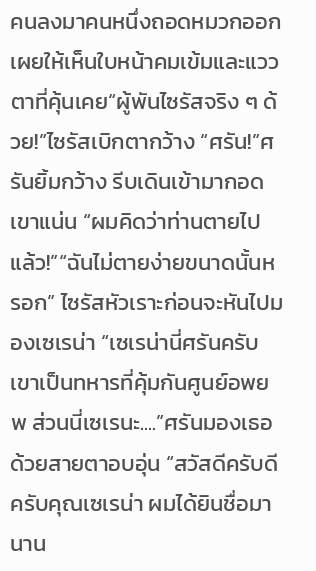คนลงมาคนหนึ่งถอดหมวกออก เผยให้เห็นใบหน้าคมเข้มและแววตาที่คุ้นเคย“ผู้พันไซรัสจริง ๆ ด้วย!”ไซรัสเบิกตากว้าง “ศรัน!”ศรันยิ้มกว้าง รีบเดินเข้ามากอดเขาแน่น “ผมคิดว่าท่านตายไปแล้ว!”“ฉันไม่ตายง่ายขนาดนั้นหรอก” ไซรัสหัวเราะก่อนจะหันไปมองเซเรน่า “เซเรน่านี่ศรันครับ เขาเป็นทหารที่คุ้มกันศูนย์อพยพ ส่วนนี่เซเรนะ....”ศรันมองเธอด้วยสายตาอบอุ่น “สวัสดีครับดีครับคุณเซเรน่า ผมได้ยินชื่อมานาน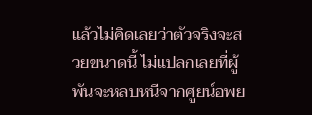แล้วไม่คิดเลยว่าตัวจริงจะสวยขนาดนี้ ไม่แปลกเลยที่ผู้พันจะหลบหนีจากศูยน์อพย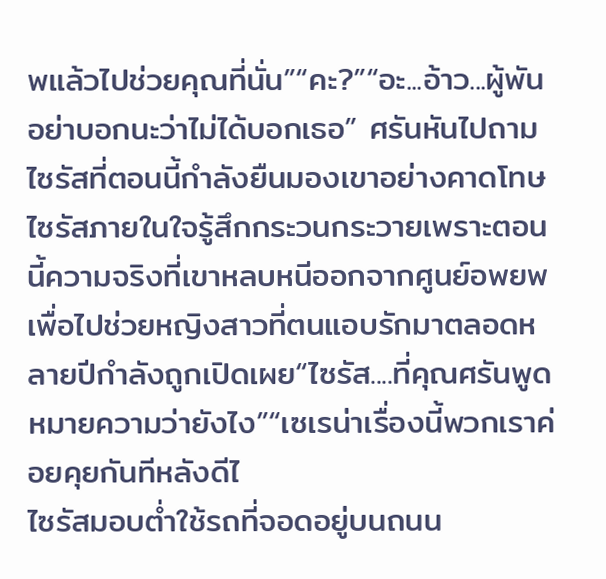พแล้วไปช่วยคุณที่นั่น”“คะ?”“อะ...อ้าว...ผู้พันอย่าบอกนะว่าไม่ได้บอกเธอ” ศรันหันไปถามไซรัสที่ตอนนี้กำลังยืนมองเขาอย่างคาดโทษ ไซรัสภายในใจรู้สึกกระวนกระวายเพราะตอนนี้ความจริงที่เขาหลบหนีออกจากศูนย์อพยพเพื่อไปช่วยหญิงสาวที่ตนแอบรักมาตลอดหลายปีกำลังถูกเปิดเผย“ไซรัส....ที่คุณศรันพูดหมายความว่ายังไง”“เซเรน่าเรื่องนี้พวกเราค่อยคุยกันทีหลังดีไ
ไซรัสมอบต่ำใช้รถที่จอดอยู่บนถนน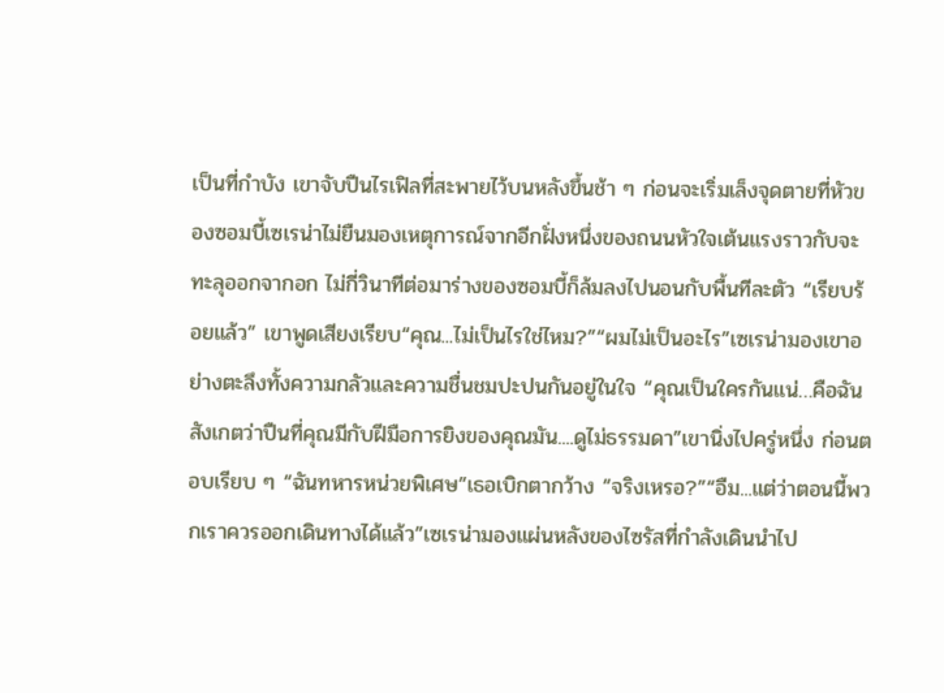เป็นที่กำบัง เขาจับปืนไรเฟิลที่สะพายไว้บนหลังขึ้นช้า ๆ ก่อนจะเริ่มเล็งจุดตายที่หัวของซอมบี้เซเรน่าไม่ยืนมองเหตุการณ์จากอีกฝั่งหนึ่งของถนนหัวใจเต้นแรงราวกับจะทะลุออกจากอก ไม่กี่วินาทีต่อมาร่างของซอมบี้ก็ล้มลงไปนอนกับพื้นทีละตัว “เรียบร้อยแล้ว” เขาพูดเสียงเรียบ“คุณ...ไม่เป็นไรใช่ไหม?”“ผมไม่เป็นอะไร”เซเรน่ามองเขาอย่างตะลึงทั้งความกลัวและความชื่นชมปะปนกันอยู่ในใจ “คุณเป็นใครกันแน่…คือฉันสังเกตว่าปืนที่คุณมีกับฝีมือการยิงของคุณมัน....ดูไม่ธรรมดา”เขานิ่งไปครู่หนึ่ง ก่อนตอบเรียบ ๆ “ฉันทหารหน่วยพิเศษ”เธอเบิกตากว้าง “จริงเหรอ?”“อืม...แต่ว่าตอนนี้พวกเราควรออกเดินทางได้แล้ว”เซเรน่ามองแผ่นหลังของไซรัสที่กำลังเดินนำไป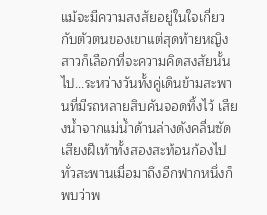แม้จะมีความสงสัยอยู่ในใจเกี่ยวกับตัวตนของเขาแต่สุดท้ายหญิงสาวก็เลือกที่จะความคิดสงสัยนั้นไป...ระหว่างวันทั้งคู่เดินข้ามสะพานที่มีรถหลายสิบคันจอดทิ้งไว้ เสียงน้ำจากแม่น้ำด้านล่างดังคลื่นซัด เสียงฝีเท้าทั้งสองสะท้อนก้องไปทั่วสะพานเมื่อมาถึงอีกฟากหนึ่งก็พบว่าพ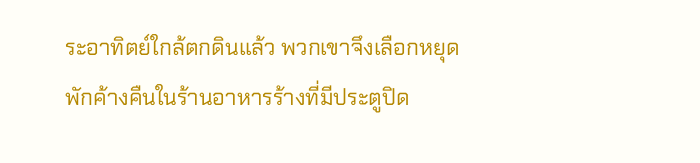ระอาทิตย์ใกล้ตกดินแล้ว พวกเขาจึงเลือกหยุดพักค้างคืนในร้านอาหารร้างที่มีประตูปิด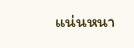แน่นหนา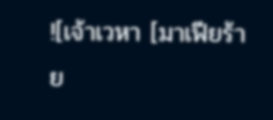![เจ้าเวหา [มาเฟียร้าย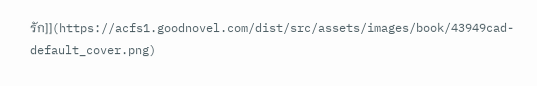รัก]](https://acfs1.goodnovel.com/dist/src/assets/images/book/43949cad-default_cover.png)